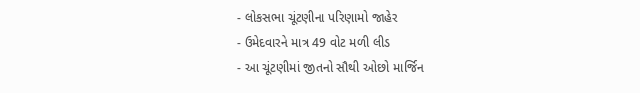- લોકસભા ચૂંટણીના પરિણામો જાહેર
- ઉમેદવારને માત્ર 49 વોટ મળી લીડ
- આ ચૂંટણીમાં જીતનો સૌથી ઓછો માર્જિન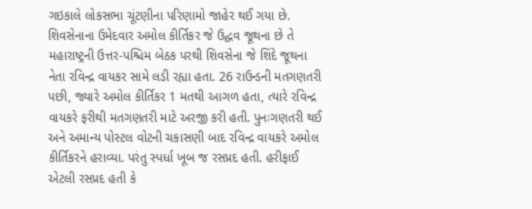ગઇકાલે લોકસભા ચૂંટણીના પરિણામો જાહેર થઈ ગયા છે. શિવસેનાના ઉમેદવાર અમોલ કીર્તિકર જે ઉદ્ધવ જૂથના છે તે મહારાષ્ટ્રની ઉત્તર-પશ્ચિમ બેઠક પરથી શિવસેના જે શિંદે જૂથના નેતા રવિન્દ્ર વાયકર સામે લડી રહ્યા હતા. 26 રાઉન્ડની મતગણતરી પછી, જ્યારે અમોલ કીર્તિકર 1 મતથી આગળ હતા, ત્યારે રવિન્દ્ર વાયકરે ફરીથી મતગણતરી માટે અરજી કરી હતી. પુનઃગણતરી થઈ અને અમાન્ય પોસ્ટલ વોટની ચકાસણી બાદ રવિન્દ્ર વાયકરે અમોલ કીર્તિકરને હરાવ્યા. પરંતુ સ્પર્ધા ખૂબ જ રસપ્રદ હતી. હરીફાઈ એટલી રસપ્રદ હતી કે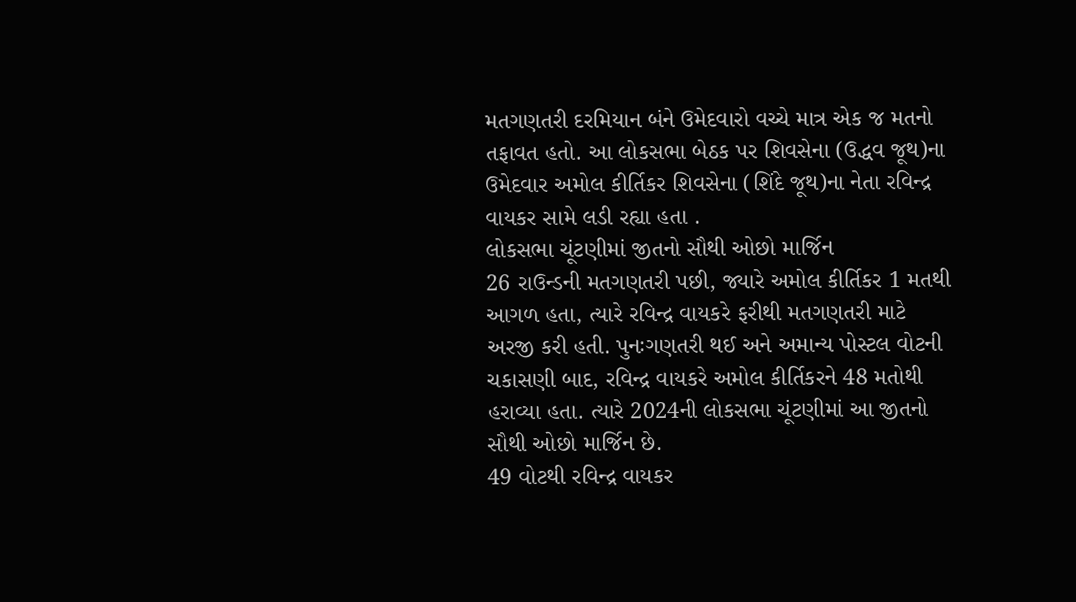મતગણતરી દરમિયાન બંને ઉમેદવારો વચ્ચે માત્ર એક જ મતનો તફાવત હતો. આ લોકસભા બેઠક પર શિવસેના (ઉદ્ધવ જૂથ)ના ઉમેદવાર અમોલ કીર્તિકર શિવસેના (શિંદે જૂથ)ના નેતા રવિન્દ્ર વાયકર સામે લડી રહ્યા હતા .
લોકસભા ચૂંટણીમાં જીતનો સૌથી ઓછો માર્જિન
26 રાઉન્ડની મતગણતરી પછી, જ્યારે અમોલ કીર્તિકર 1 મતથી આગળ હતા, ત્યારે રવિન્દ્ર વાયકરે ફરીથી મતગણતરી માટે અરજી કરી હતી. પુનઃગણતરી થઈ અને અમાન્ય પોસ્ટલ વોટની ચકાસણી બાદ, રવિન્દ્ર વાયકરે અમોલ કીર્તિકરને 48 મતોથી હરાવ્યા હતા. ત્યારે 2024ની લોકસભા ચૂંટણીમાં આ જીતનો સૌથી ઓછો માર્જિન છે.
49 વોટથી રવિન્દ્ર વાયકર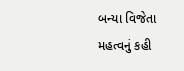બન્યા વિજેતા
મહત્વનું કહી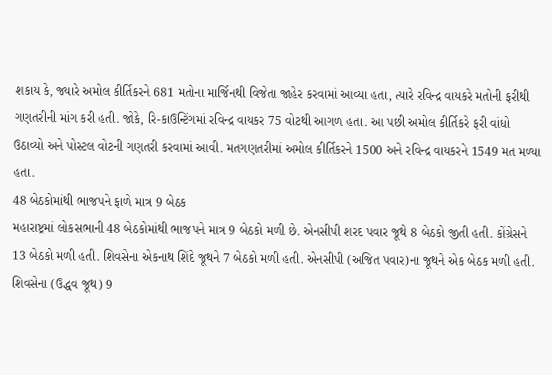શકાય કે, જ્યારે અમોલ કીર્તિકરને 681 મતોના માર્જિનથી વિજેતા જાહેર કરવામાં આવ્યા હતા, ત્યારે રવિન્દ્ર વાયકરે મતોની ફરીથી ગણતરીની માંગ કરી હતી. જોકે, રિ-કાઉન્ટિંગમાં રવિન્દ્ર વાયકર 75 વોટથી આગળ હતા. આ પછી અમોલ કીર્તિકરે ફરી વાંધો ઉઠાવ્યો અને પોસ્ટલ વોટની ગણતરી કરવામાં આવી. મતગણતરીમાં અમોલ કીર્તિકરને 1500 અને રવિન્દ્ર વાયકરને 1549 મત મળ્યા હતા.
48 બેઠકોમાંથી ભાજપને ફાળે માત્ર 9 બેઠક
મહારાષ્ટ્રમાં લોકસભાની 48 બેઠકોમાંથી ભાજપને માત્ર 9 બેઠકો મળી છે. એનસીપી શરદ પવાર જૂથે 8 બેઠકો જીતી હતી. કોંગ્રેસને 13 બેઠકો મળી હતી. શિવસેના એકનાથ શિંદે જૂથને 7 બેઠકો મળી હતી. એનસીપી (અજિત પવાર)ના જૂથને એક બેઠક મળી હતી. શિવસેના (ઉદ્ધવ જૂથ) 9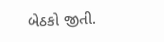બેઠકો જીતી.